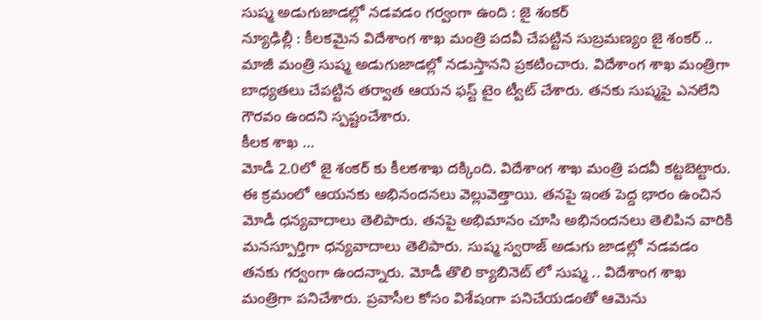సుష్మ అడుగుజాడల్లో నడవడం గర్వంగా ఉంది : జై శంకర్
న్యూఢిల్లీ : కీలకమైన విదేశాంగ శాఖ మంత్రి పదవీ చేపట్టిన సుబ్రమణ్యం జై శంకర్ .. మాజీ మంత్రి సుష్మ అడుగుజాడల్లో నడుస్తానని ప్రకటించారు. విదేశాంగ శాఖ మంత్రిగా బాధ్యతలు చేపట్టిన తర్వాత ఆయన ఫస్ట్ టైం ట్వీట్ చేశారు. తనకు సుష్మపై ఎనలేని గౌరవం ఉందని స్పష్టంచేశారు.
కీలక శాఖ ...
మోడీ 2.0లో జై శంకర్ కు కీలకశాఖ దక్కింది. విదేశాంగ శాఖ మంత్రి పదవీ కట్టబెట్టారు. ఈ క్రమంలో ఆయనకు అభినందనలు వెల్లువెత్తాయి. తనపై ఇంత పెద్ద భారం ఉంచిన మోడీ ధన్యవాదాలు తెలిపారు. తనపై అభిమానం చూసి అభినందనలు తెలిపిన వారికి మనస్పూర్తిగా ధన్యవాదాలు తెలిపారు. సుష్మ స్వరాజ్ అడుగు జాడల్లో నడవడం తనకు గర్వంగా ఉందన్నారు. మోడీ తొలి క్యాబినెట్ లో సుష్మ .. విదేశాంగ శాఖ మంత్రిగా పనిచేశారు. ప్రవాసీల కోసం విశేషంగా పనిచేయడంతో ఆమెను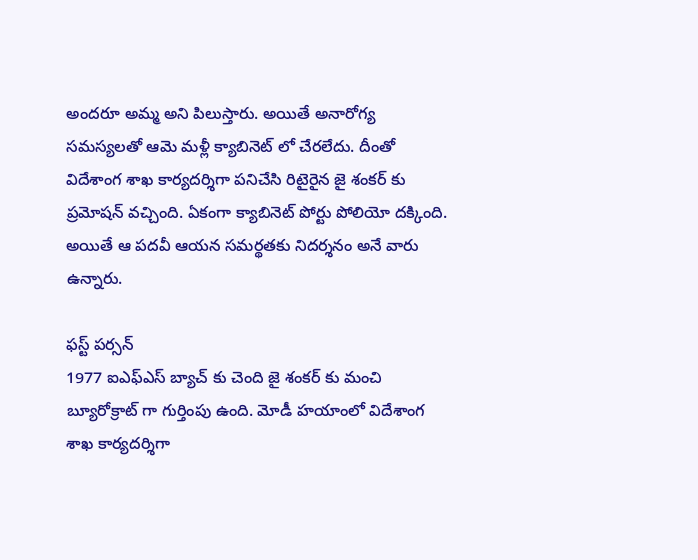అందరూ అమ్మ అని పిలుస్తారు. అయితే అనారోగ్య సమస్యలతో ఆమె మళ్లీ క్యాబినెట్ లో చేరలేదు. దీంతో విదేశాంగ శాఖ కార్యదర్శిగా పనిచేసి రిటైరైన జై శంకర్ కు ప్రమోషన్ వచ్చింది. ఏకంగా క్యాబినెట్ పోర్టు పోలియో దక్కింది. అయితే ఆ పదవీ ఆయన సమర్థతకు నిదర్శనం అనే వారు ఉన్నారు.

ఫస్ట్ పర్సన్
1977 ఐఎఫ్ఎస్ బ్యాచ్ కు చెంది జై శంకర్ కు మంచి బ్యూరోక్రాట్ గా గుర్తింపు ఉంది. మోడీ హయాంలో విదేశాంగ శాఖ కార్యదర్శిగా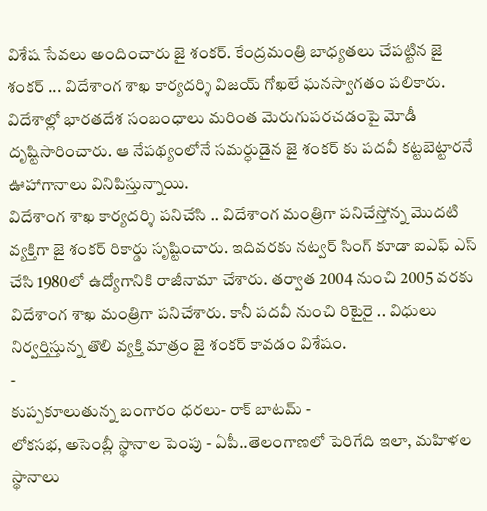విశేష సేవలు అందించారు జై శంకర్. కేంద్రమంత్రి బాధ్యతలు చేపట్టిన జై శంకర్ ... విదేశాంగ శాఖ కార్యదర్శి విజయ్ గోఖలే ఘనస్వాగతం పలికారు. విదేశాల్లో భారతదేశ సంబంధాలు మరింత మెరుగుపరచడంపై మోడీ దృష్టిసారించారు. ఆ నేపథ్యంలోనే సమర్ధుడైన జై శంకర్ కు పదవీ కట్టబెట్టారనే ఊహాగానాలు వినిపిస్తున్నాయి.
విదేశాంగ శాఖ కార్యదర్శి పనిచేసి .. విదేశాంగ మంత్రిగా పనిచేస్తోన్న మొదటి వ్యక్తిగా జై శంకర్ రికార్డు సృష్టించారు. ఇదివరకు నట్వర్ సింగ్ కూడా ఐఎఫ్ ఎస్ చేసి 1980లో ఉద్యోగానికి రాజీనామా చేశారు. తర్వాత 2004 నుంచి 2005 వరకు విదేశాంగ శాఖ మంత్రిగా పనిచేశారు. కానీ పదవీ నుంచి రిటైరై .. విధులు నిర్వర్తిస్తున్న తొలి వ్యక్తి మాత్రం జై శంకర్ కావడం విశేషం.
-
కుప్పకూలుతున్న బంగారం ధరలు- రాక్ బాటమ్ -
లోకసభ, అసెంబ్లీ స్థానాల పెంపు - ఏపీ..తెలంగాణలో పెరిగేది ఇలా, మహిళల స్థానాలు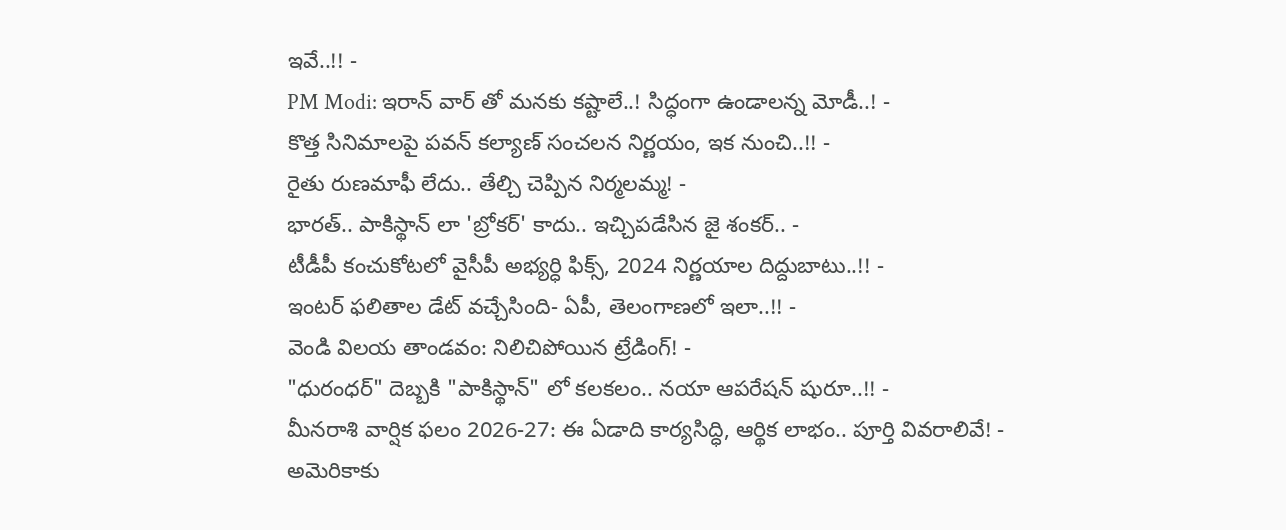ఇవే..!! -
PM Modi: ఇరాన్ వార్ తో మనకు కష్టాలే..! సిద్ధంగా ఉండాలన్న మోడీ..! -
కొత్త సినిమాలపై పవన్ కల్యాణ్ సంచలన నిర్ణయం, ఇక నుంచి..!! -
రైతు రుణమాఫీ లేదు.. తేల్చి చెప్పిన నిర్మలమ్మ! -
భారత్.. పాకిస్థాన్ లా 'బ్రోకర్' కాదు.. ఇచ్చిపడేసిన జై శంకర్.. -
టీడీపీ కంచుకోటలో వైసీపీ అభ్యర్ధి ఫిక్స్, 2024 నిర్ణయాల దిద్దుబాటు..!! -
ఇంటర్ ఫలితాల డేట్ వచ్చేసింది- ఏపీ, తెలంగాణలో ఇలా..!! -
వెండి విలయ తాండవం: నిలిచిపోయిన ట్రేడింగ్! -
"ధురంధర్" దెబ్బకి "పాకిస్థాన్" లో కలకలం.. నయా ఆపరేషన్ షురూ..!! -
మీనరాశి వార్షిక ఫలం 2026-27: ఈ ఏడాది కార్యసిద్ధి, ఆర్థిక లాభం.. పూర్తి వివరాలివే! -
అమెరికాకు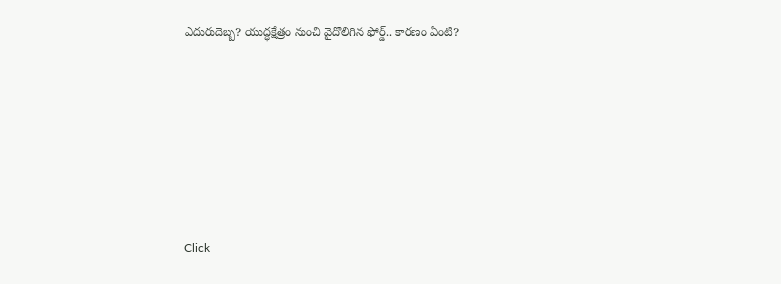ఎదురుదెబ్బ? యుద్ధక్షేత్రం నుంచి వైదొలిగిన ఫోర్డ్.. కారణం ఏంటి?











Click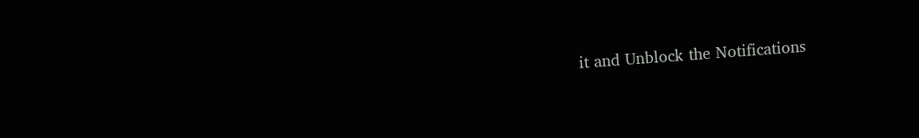it and Unblock the Notifications